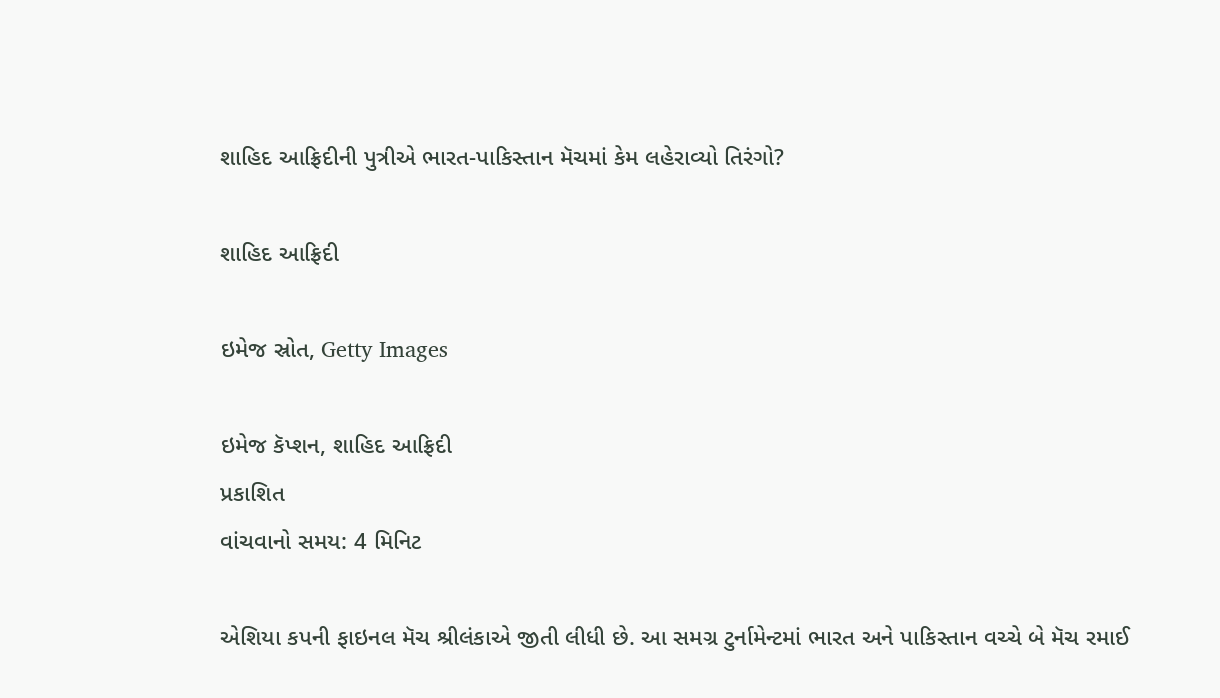શાહિદ આફ્રિદીની પુત્રીએ ભારત-પાકિસ્તાન મૅચમાં કેમ લહેરાવ્યો તિરંગો?

શાહિદ આફ્રિદી

ઇમેજ સ્રોત, Getty Images

ઇમેજ કૅપ્શન, શાહિદ આફ્રિદી
પ્રકાશિત
વાંચવાનો સમય: 4 મિનિટ

એશિયા કપની ફાઇનલ મૅચ શ્રીલંકાએ જીતી લીધી છે. આ સમગ્ર ટુર્નામેન્ટમાં ભારત અને પાકિસ્તાન વચ્ચે બે મૅચ રમાઈ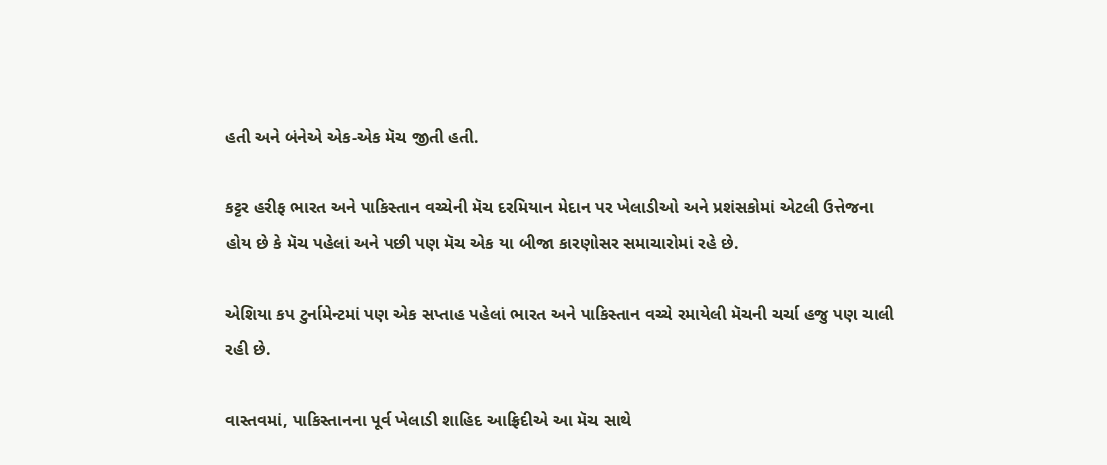હતી અને બંનેએ એક-એક મૅચ જીતી હતી.

કટ્ટર હરીફ ભારત અને પાકિસ્તાન વચ્ચેની મૅચ દરમિયાન મેદાન પર ખેલાડીઓ અને પ્રશંસકોમાં એટલી ઉત્તેજના હોય છે કે મૅચ પહેલાં અને પછી પણ મૅચ એક યા બીજા કારણોસર સમાચારોમાં રહે છે.

એશિયા કપ ટુર્નામેન્ટમાં પણ એક સપ્તાહ પહેલાં ભારત અને પાકિસ્તાન વચ્ચે રમાયેલી મૅચની ચર્ચા હજુ પણ ચાલી રહી છે.

વાસ્તવમાં, પાકિસ્તાનના પૂર્વ ખેલાડી શાહિદ આફ્રિદીએ આ મૅચ સાથે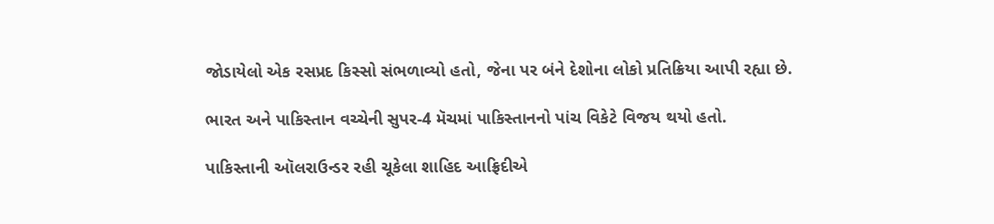જોડાયેલો એક રસપ્રદ કિસ્સો સંભળાવ્યો હતો, જેના પર બંને દેશોના લોકો પ્રતિક્રિયા આપી રહ્યા છે.

ભારત અને પાકિસ્તાન વચ્ચેની સુપર-4 મૅચમાં પાકિસ્તાનનો પાંચ વિકેટે વિજય થયો હતો.

પાકિસ્તાની ઑલરાઉન્ડર રહી ચૂકેલા શાહિદ આફ્રિદીએ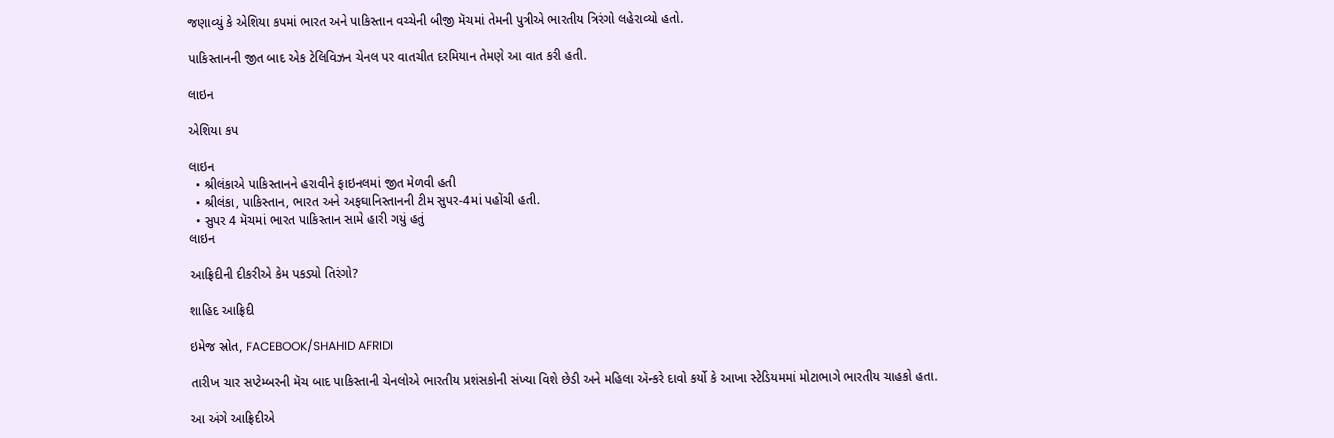જણાવ્યું કે એશિયા કપમાં ભારત અને પાકિસ્તાન વચ્ચેની બીજી મૅચમાં તેમની પુત્રીએ ભારતીય ત્રિરંગો લહેરાવ્યો હતો.

પાકિસ્તાનની જીત બાદ એક ટેલિવિઝન ચેનલ પર વાતચીત દરમિયાન તેમણે આ વાત કરી હતી.

લાઇન

એશિયા કપ

લાઇન
  • શ્રીલંકાએ પાકિસ્તાનને હરાવીને ફાઇનલમાં જીત મેળવી હતી
  • શ્રીલંકા, પાકિસ્તાન, ભારત અને અફઘાનિસ્તાનની ટીમ સુપર-4માં પહોંચી હતી.
  • સુપર 4 મૅચમાં ભારત પાકિસ્તાન સામે હારી ગયું હતું
લાઇન

આફ્રિદીની દીકરીએ કેમ પકડ્યો તિરંગો?

શાહિદ આફ્રિદી

ઇમેજ સ્રોત, FACEBOOK/SHAHID AFRIDI

તારીખ ચાર સપ્ટેમ્બરની મૅચ બાદ પાકિસ્તાની ચેનલોએ ભારતીય પ્રશંસકોની સંખ્યા વિશે છેડી અને મહિલા ઍન્કરે દાવો કર્યો કે આખા સ્ટેડિયમમાં મોટાભાગે ભારતીય ચાહકો હતા.

આ અંગે આફ્રિદીએ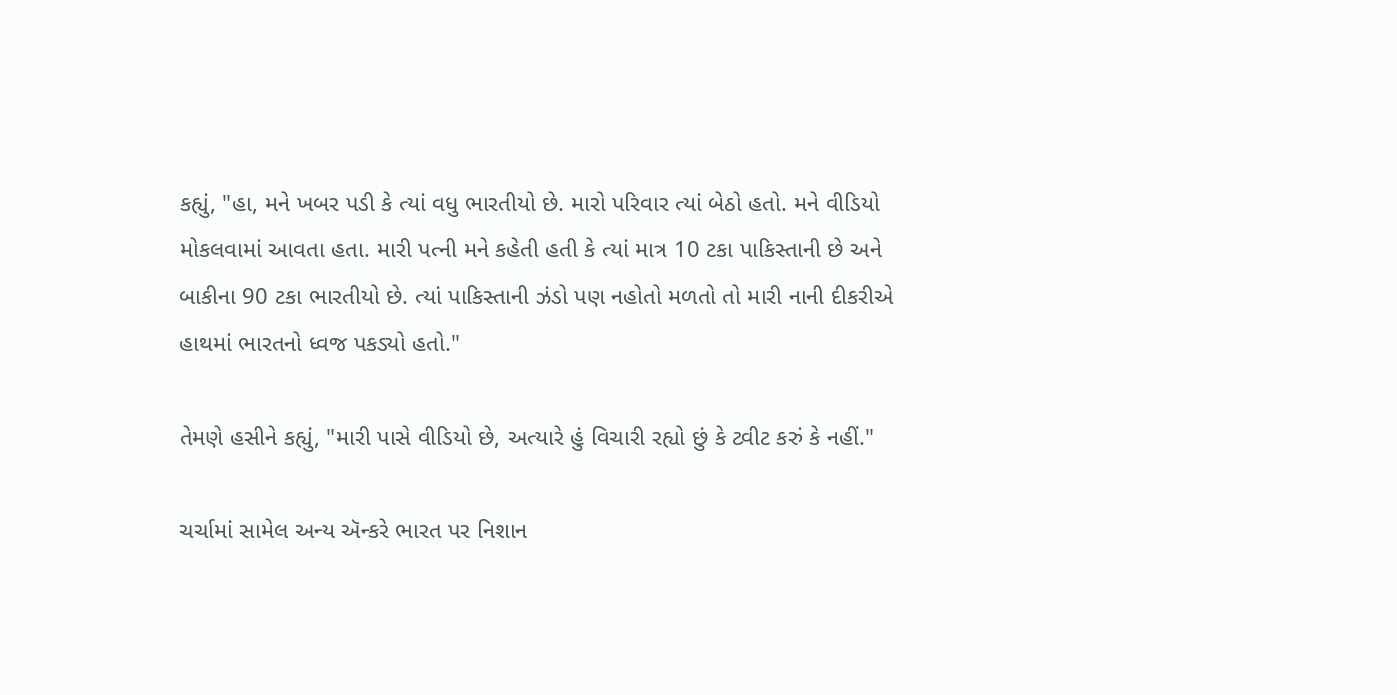કહ્યું, "હા, મને ખબર પડી કે ત્યાં વધુ ભારતીયો છે. મારો પરિવાર ત્યાં બેઠો હતો. મને વીડિયો મોકલવામાં આવતા હતા. મારી પત્ની મને કહેતી હતી કે ત્યાં માત્ર 10 ટકા પાકિસ્તાની છે અને બાકીના 90 ટકા ભારતીયો છે. ત્યાં પાકિસ્તાની ઝંડો પણ નહોતો મળતો તો મારી નાની દીકરીએ હાથમાં ભારતનો ધ્વજ પકડ્યો હતો."

તેમણે હસીને કહ્યું, "મારી પાસે વીડિયો છે, અત્યારે હું વિચારી રહ્યો છું કે ટ્વીટ કરું કે નહીં."

ચર્ચામાં સામેલ અન્ય ઍન્કરે ભારત પર નિશાન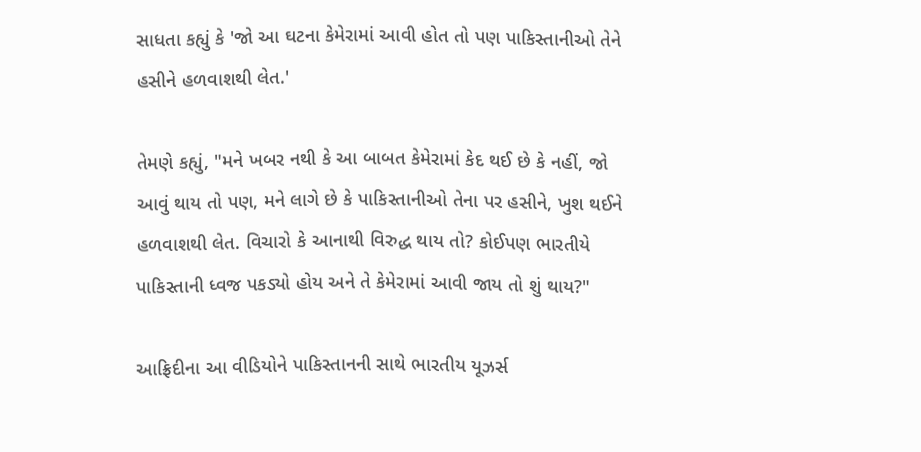સાધતા કહ્યું કે 'જો આ ઘટના કેમેરામાં આવી હોત તો પણ પાકિસ્તાનીઓ તેને હસીને હળવાશથી લેત.'

તેમણે કહ્યું, "મને ખબર નથી કે આ બાબત કેમેરામાં કેદ થઈ છે કે નહીં, જો આવું થાય તો પણ, મને લાગે છે કે પાકિસ્તાનીઓ તેના પર હસીને, ખુશ થઈને હળવાશથી લેત. વિચારો કે આનાથી વિરુદ્ધ થાય તો? કોઈપણ ભારતીયે પાકિસ્તાની ધ્વજ પકડ્યો હોય અને તે કેમેરામાં આવી જાય તો શું થાય?"

આફ્રિદીના આ વીડિયોને પાકિસ્તાનની સાથે ભારતીય યૂઝર્સ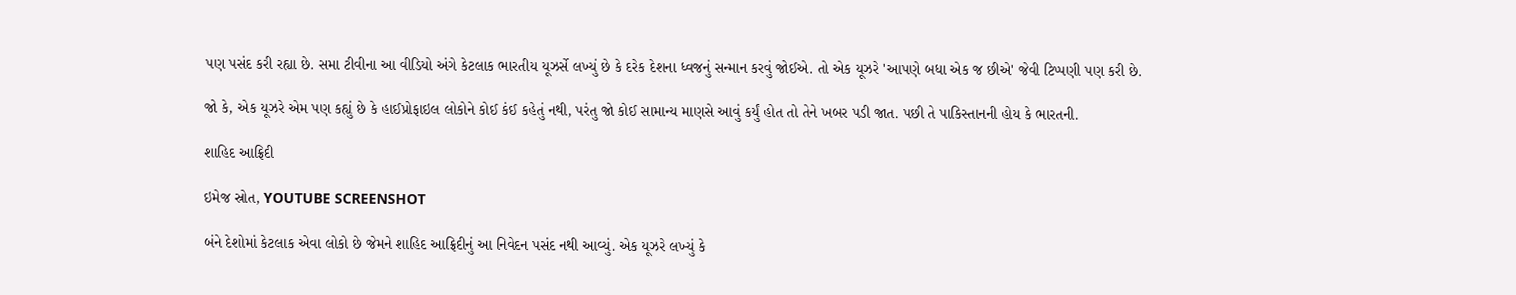પણ પસંદ કરી રહ્યા છે. સમા ટીવીના આ વીડિયો અંગે કેટલાક ભારતીય યૂઝર્સે લખ્યું છે કે દરેક દેશના ધ્વજનું સન્માન કરવું જોઈએ. તો એક યૂઝરે 'આપણે બધા એક જ છીએ' જેવી ટિપ્પણી પણ કરી છે.

જો કે, એક યૂઝરે એમ પણ કહ્યું છે કે હાઈપ્રોફાઇલ લોકોને કોઈ કંઈ કહેતું નથી, પરંતુ જો કોઈ સામાન્ય માણસે આવું કર્યું હોત તો તેને ખબર પડી જાત. પછી તે પાકિસ્તાનની હોય કે ભારતની.

શાહિદ આફ્રિદી

ઇમેજ સ્રોત, YOUTUBE SCREENSHOT

બંને દેશોમાં કેટલાક એવા લોકો છે જેમને શાહિદ આફ્રિદીનું આ નિવેદન પસંદ નથી આવ્યું. એક યૂઝરે લખ્યું કે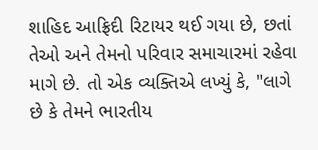શાહિદ આફ્રિદી રિટાયર થઈ ગયા છે, છતાં તેઓ અને તેમનો પરિવાર સમાચારમાં રહેવા માગે છે. તો એક વ્યક્તિએ લખ્યું કે, "લાગે છે કે તેમને ભારતીય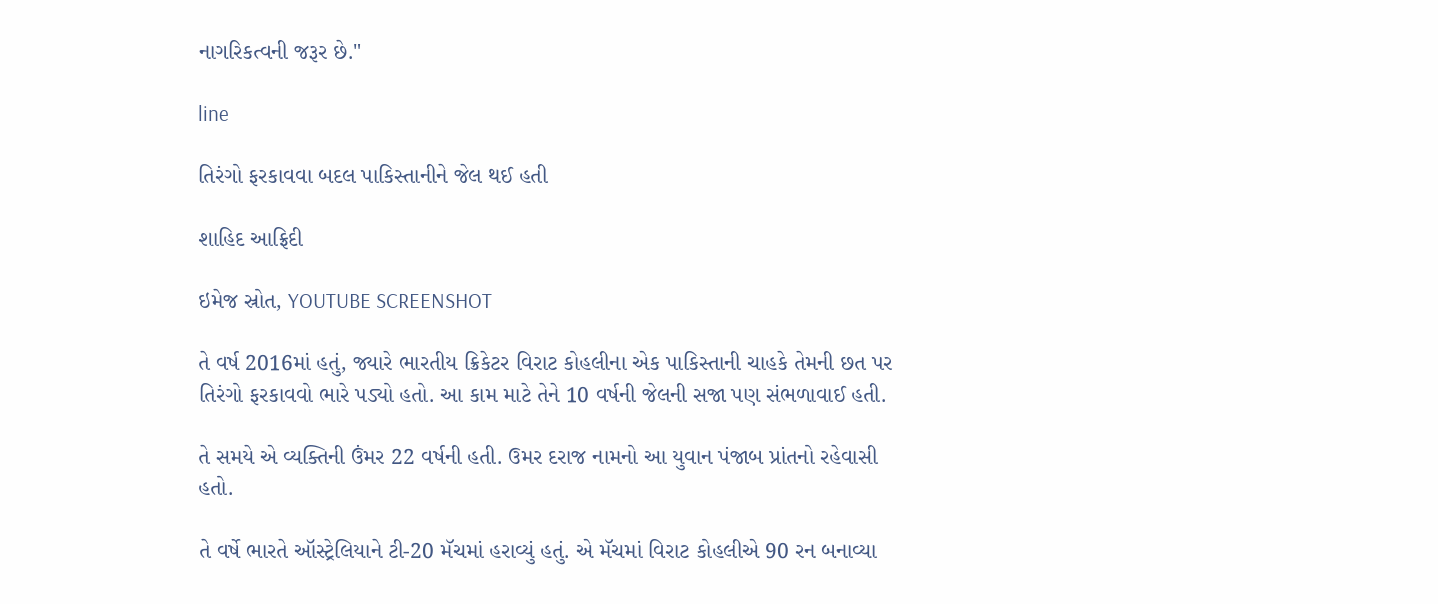નાગરિકત્વની જરૂર છે."

line

તિરંગો ફરકાવવા બદલ પાકિસ્તાનીને જેલ થઈ હતી

શાહિદ આફ્રિદી

ઇમેજ સ્રોત, YOUTUBE SCREENSHOT

તે વર્ષ 2016માં હતું, જ્યારે ભારતીય ક્રિકેટર વિરાટ કોહલીના એક પાકિસ્તાની ચાહકે તેમની છત પર તિરંગો ફરકાવવો ભારે પડ્યો હતો. આ કામ માટે તેને 10 વર્ષની જેલની સજા પણ સંભળાવાઈ હતી.

તે સમયે એ વ્યક્તિની ઉંમર 22 વર્ષની હતી. ઉમર દરાજ નામનો આ યુવાન પંજાબ પ્રાંતનો રહેવાસી હતો.

તે વર્ષે ભારતે ઑસ્ટ્રેલિયાને ટી-20 મૅચમાં હરાવ્યું હતું. એ મૅચમાં વિરાટ કોહલીએ 90 રન બનાવ્યા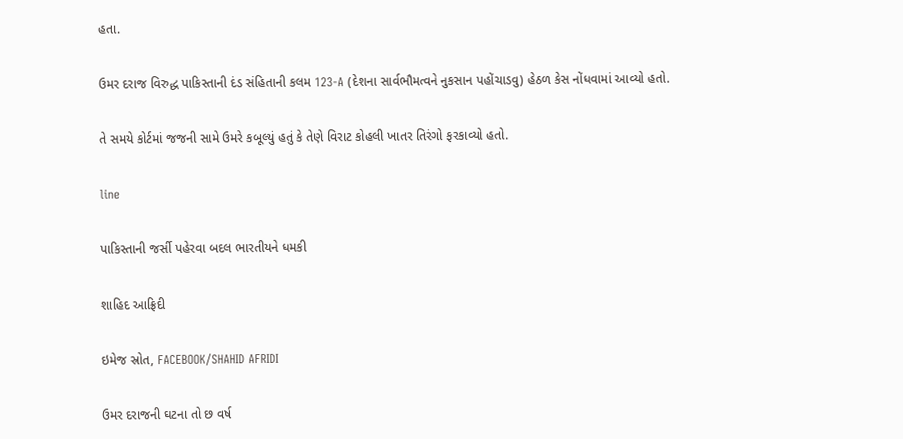હતા.

ઉમર દરાજ વિરુદ્ધ પાકિસ્તાની દંડ સંહિતાની કલમ 123-A (દેશના સાર્વભૌમત્વને નુકસાન પહોંચાડવુ) હેઠળ કેસ નોંધવામાં આવ્યો હતો.

તે સમયે કોર્ટમાં જજની સામે ઉમરે કબૂલ્યું હતું કે તેણે વિરાટ કોહલી ખાતર તિરંગો ફરકાવ્યો હતો.

line

પાકિસ્તાની જર્સી પહેરવા બદલ ભારતીયને ધમકી

શાહિદ આફ્રિદી

ઇમેજ સ્રોત, FACEBOOK/SHAHID AFRIDI

ઉમર દરાજની ઘટના તો છ વર્ષ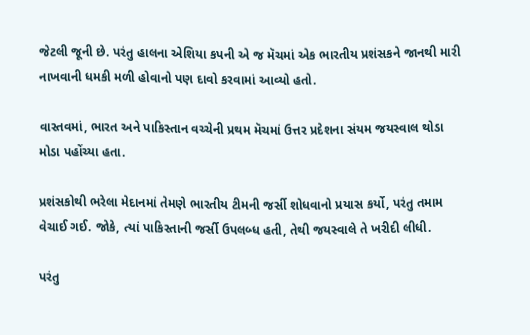જેટલી જૂની છે. પરંતુ હાલના એશિયા કપની એ જ મૅચમાં એક ભારતીય પ્રશંસકને જાનથી મારી નાખવાની ધમકી મળી હોવાનો પણ દાવો કરવામાં આવ્યો હતો.

વાસ્તવમાં, ભારત અને પાકિસ્તાન વચ્ચેની પ્રથમ મૅચમાં ઉત્તર પ્રદેશના સંયમ જયસ્વાલ થોડા મોડા પહોંચ્યા હતા.

પ્રશંસકોથી ભરેલા મેદાનમાં તેમણે ભારતીય ટીમની જર્સી શોધવાનો પ્રયાસ કર્યો, પરંતુ તમામ વેચાઈ ગઈ. જોકે, ત્યાં પાકિસ્તાની જર્સી ઉપલબ્ધ હતી, તેથી જયસ્વાલે તે ખરીદી લીધી.

પરંતુ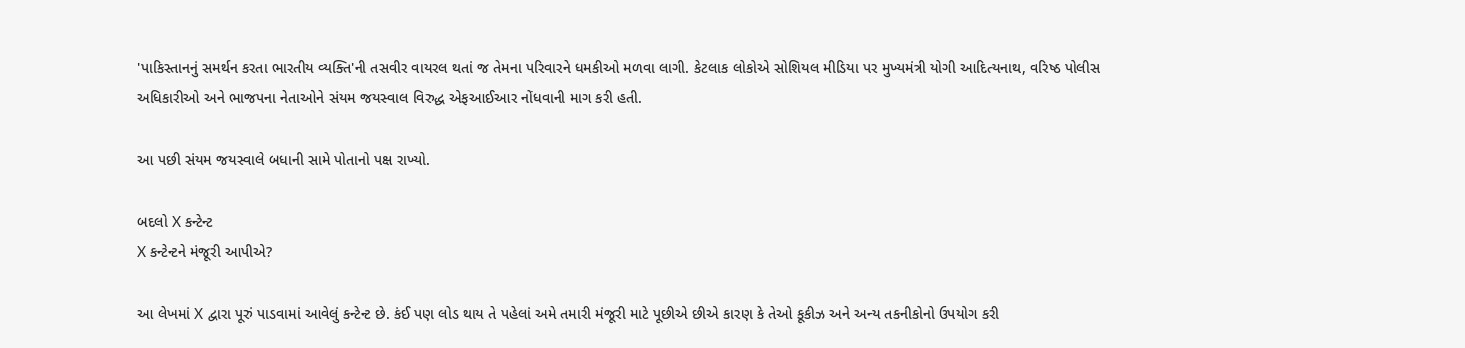'પાકિસ્તાનનું સમર્થન કરતા ભારતીય વ્યક્તિ'ની તસવીર વાયરલ થતાં જ તેમના પરિવારને ધમકીઓ મળવા લાગી. કેટલાક લોકોએ સોશિયલ મીડિયા પર મુખ્યમંત્રી યોગી આદિત્યનાથ, વરિષ્ઠ પોલીસ અધિકારીઓ અને ભાજપના નેતાઓને સંયમ જયસ્વાલ વિરુદ્ધ એફઆઈઆર નોંધવાની માગ કરી હતી.

આ પછી સંયમ જયસ્વાલે બધાની સામે પોતાનો પક્ષ રાખ્યો.

બદલો X કન્ટેન્ટ
X કન્ટેન્ટને મંજૂરી આપીએ?

આ લેખમાં X દ્વારા પૂરું પાડવામાં આવેલું કન્ટેન્ટ છે. કંઈ પણ લોડ થાય તે પહેલાં અમે તમારી મંજૂરી માટે પૂછીએ છીએ કારણ કે તેઓ કૂકીઝ અને અન્ય તકનીકોનો ઉપયોગ કરી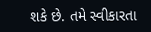શકે છે. તમે સ્વીકારતા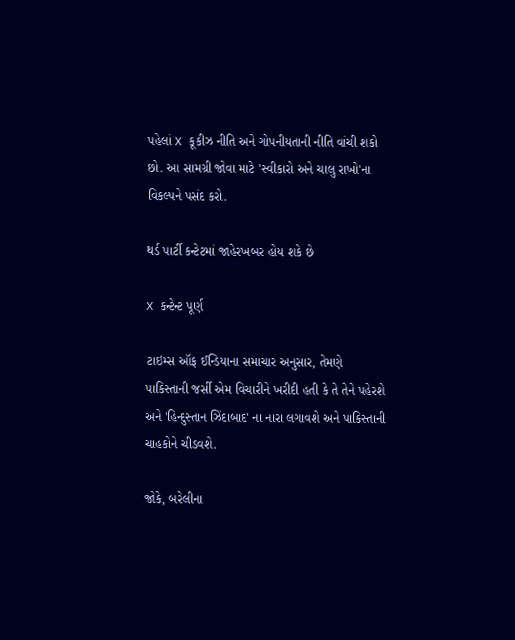પહેલાં X કૂકીઝ નીતિ અને ગોપનીયતાની નીતિ વાંચી શકો છો. આ સામગ્રી જોવા માટે 'સ્વીકારો અને ચાલુ રાખો'ના વિકલ્પને પસંદ કરો.

થર્ડ પાર્ટી કન્ટેટમાં જાહેરખબર હોય શકે છે

X કન્ટેન્ટ પૂર્ણ

ટાઇમ્સ ઑફ ઈન્ડિયાના સમાચાર અનુસાર, તેમણે પાકિસ્તાની જર્સી એમ વિચારીને ખરીદી હતી કે તે તેને પહેરશે અને 'હિન્દુસ્તાન ઝિંદાબાદ' ના નારા લગાવશે અને પાકિસ્તાની ચાહકોને ચીડવશે.

જોકે, બરેલીના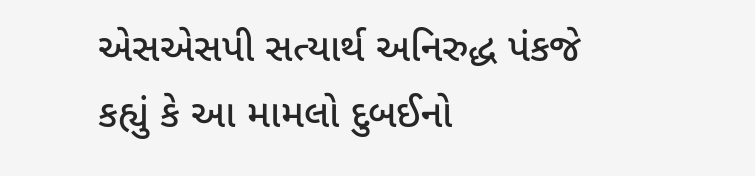એસએસપી સત્યાર્થ અનિરુદ્ધ પંકજે કહ્યું કે આ મામલો દુબઈનો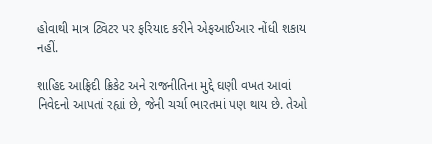હોવાથી માત્ર ટ્વિટર પર ફરિયાદ કરીને એફઆઈઆર નોંધી શકાય નહીં.

શાહિદ આફ્રિદી ક્રિકેટ અને રાજનીતિના મુદ્દે ઘણી વખત આવાં નિવેદનો આપતાં રહ્યાં છે, જેની ચર્ચા ભારતમાં પણ થાય છે. તેઓ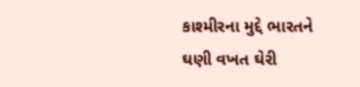કાશ્મીરના મુદ્દે ભારતને ઘણી વખત ઘેરી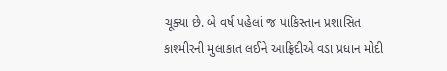ચૂક્યા છે. બે વર્ષ પહેલાં જ પાકિસ્તાન પ્રશાસિત કાશ્મીરની મુલાકાત લઈને આફ્રિદીએ વડા પ્રધાન મોદી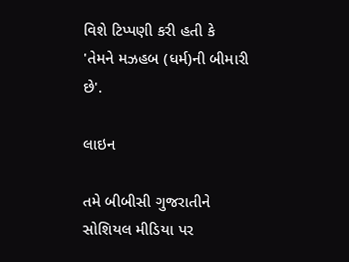વિશે ટિપ્પણી કરી હતી કે 'તેમને મઝહબ (ધર્મ)ની બીમારી છે'.

લાઇન

તમે બીબીસી ગુજરાતીને સોશિયલ મીડિયા પર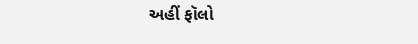અહીં ફૉલો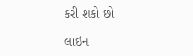કરી શકો છો

લાઇન